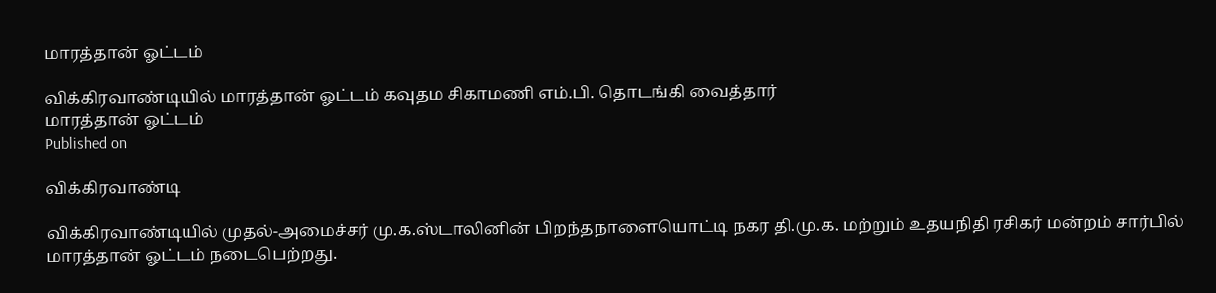மாரத்தான் ஓட்டம்

விக்கிரவாண்டியில் மாரத்தான் ஓட்டம் கவுதம சிகாமணி எம்.பி. தொடங்கி வைத்தார்
மாரத்தான் ஓட்டம்
Published on

விக்கிரவாண்டி

விக்கிரவாண்டியில் முதல்-அமைச்சர் மு.க.ஸ்டாலினின் பிறந்தநாளையொட்டி நகர தி.மு.க. மற்றும் உதயநிதி ரசிகர் மன்றம் சார்பில் மாரத்தான் ஓட்டம் நடைபெற்றது.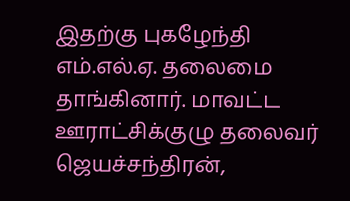இதற்கு புகழேந்தி எம்.எல்.ஏ. தலைமை தாங்கினார். மாவட்ட ஊராட்சிக்குழு தலைவர் ஜெயச்சந்திரன்,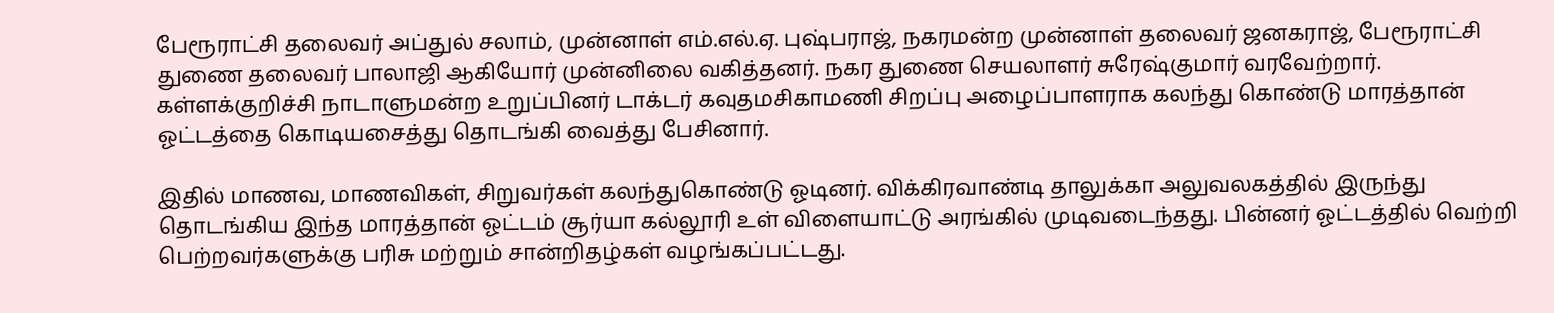பேரூராட்சி தலைவர் அப்துல் சலாம், முன்னாள் எம்.எல்.ஏ. புஷ்பராஜ், நகரமன்ற முன்னாள் தலைவர் ஜனகராஜ், பேரூராட்சி துணை தலைவர் பாலாஜி ஆகியோர் முன்னிலை வகித்தனர். நகர துணை செயலாளர் சுரேஷ்குமார் வரவேற்றார். கள்ளக்குறிச்சி நாடாளுமன்ற உறுப்பினர் டாக்டர் கவுதமசிகாமணி சிறப்பு அழைப்பாளராக கலந்து கொண்டு மாரத்தான் ஓட்டத்தை கொடியசைத்து தொடங்கி வைத்து பேசினார்.

இதில் மாணவ, மாணவிகள், சிறுவர்கள் கலந்துகொண்டு ஓடினர். விக்கிரவாண்டி தாலுக்கா அலுவலகத்தில் இருந்து தொடங்கிய இந்த மாரத்தான் ஓட்டம் சூர்யா கல்லூரி உள் விளையாட்டு அரங்கில் முடிவடைந்தது. பின்னர் ஓட்டத்தில் வெற்றி பெற்றவர்களுக்கு பரிசு மற்றும் சான்றிதழ்கள் வழங்கப்பட்டது.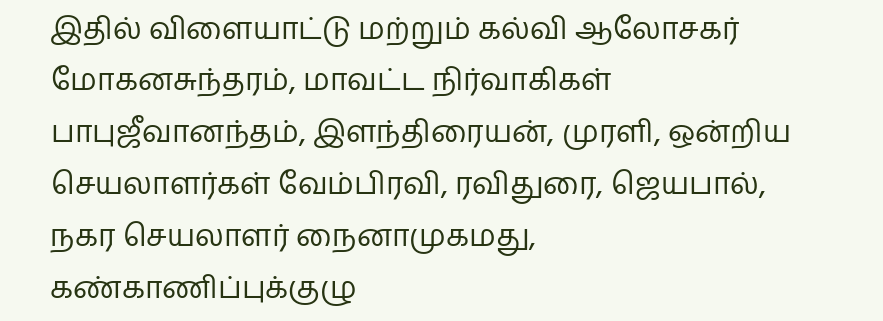இதில் விளையாட்டு மற்றும் கல்வி ஆலோசகர் மோகனசுந்தரம், மாவட்ட நிர்வாகிகள் பாபுஜீவானந்தம், இளந்திரையன், முரளி, ஒன்றிய செயலாளர்கள் வேம்பிரவி, ரவிதுரை, ஜெயபால், நகர செயலாளர் நைனாமுகமது, கண்காணிப்புக்குழு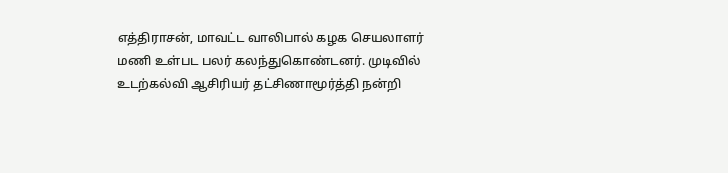எத்திராசன், மாவட்ட வாலிபால் கழக செயலாளர் மணி உள்பட பலர் கலந்துகொண்டனர். முடிவில் உடற்கல்வி ஆசிரியர் தட்சிணாமூர்த்தி நன்றி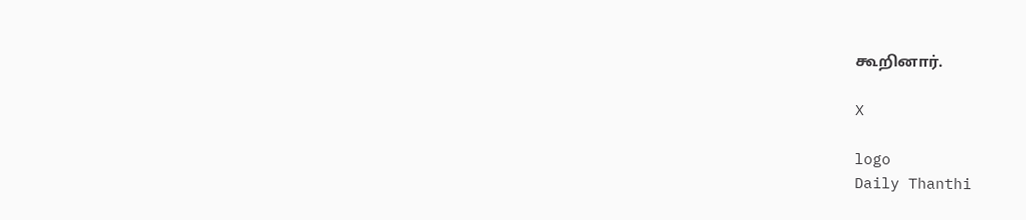கூறினார்.

X

logo
Daily Thanthi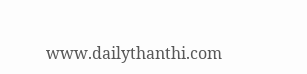www.dailythanthi.com